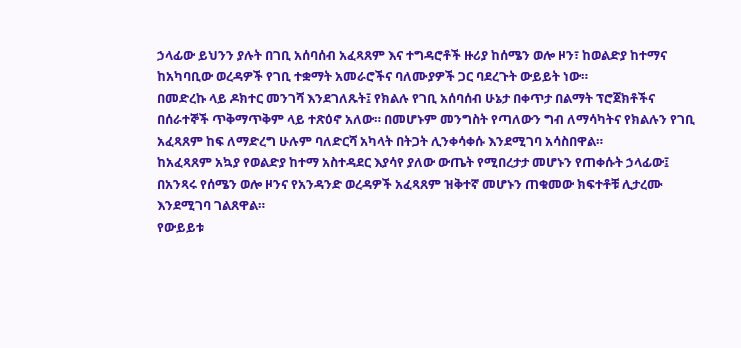ኃላፊው ይህንን ያሉት በገቢ አሰባሰብ አፈጻጸም እና ተግዳሮቶች ዙሪያ ከሰሜን ወሎ ዞን፣ ከወልድያ ከተማና ከአካባቢው ወረዳዎች የገቢ ተቋማት አመራሮችና ባለሙያዎች ጋር ባደረጉት ውይይት ነው።
በመድረኩ ላይ ዶክተር መንገሻ እንደገለጹት፤ የክልሉ የገቢ አሰባሰብ ሁኔታ በቀጥታ በልማት ፕሮጀክቶችና በሰራተኞች ጥቅማጥቅም ላይ ተጽዕኖ አለው። በመሆኑም መንግስት የጣለውን ግብ ለማሳካትና የክልሉን የገቢ አፈጻጸም ከፍ ለማድረግ ሁሉም ባለድርሻ አካላት በትጋት ሊንቀሳቀሱ እንደሚገባ አሳስበዋል።
ከአፈጻጸም አኳያ የወልድያ ከተማ አስተዳደር እያሳየ ያለው ውጤት የሚበረታታ መሆኑን የጠቀሱት ኃላፊው፤ በአንጻሩ የሰሜን ወሎ ዞንና የአንዳንድ ወረዳዎች አፈጻጸም ዝቅተኛ መሆኑን ጠቁመው ክፍተቶቹ ሊታረሙ እንደሚገባ ገልጸዋል።
የውይይቱ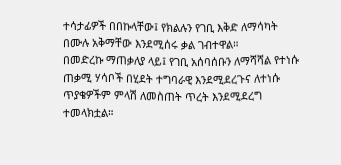ተሳታፊዎች በበኩላቸው፤ የክልሉን የገቢ እቅድ ለማሳካት በሙሉ አቅማቸው እንደሚሰሩ ቃል ገብተዋል።
በመድረኩ ማጠቃለያ ላይ፤ የገቢ አሰባሰቡን ለማሻሻል የተነሱ ጠቃሚ ሃሳቦች በሂደት ተግባራዊ እንደሚደረጉና ለተነሱ ጥያቄዎችም ምላሽ ለመስጠት ጥረት እንደሚደረግ ተመላክቷል።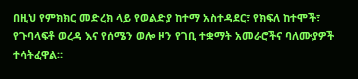በዚህ የምክክር መድረክ ላይ የወልድያ ከተማ አስተዳደር፣ የክፍለ ከተሞች፣ የጉባላፍቶ ወረዳ እና የሰሜን ወሎ ዞን የገቢ ተቋማት አመራሮችና ባለሙያዎች ተሳትፈዋል።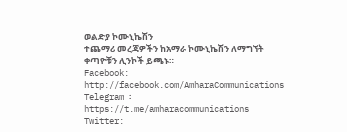ወልድያ ኮሙኒኬሽን
ተጨማሪ መረጃዎችን ከአማራ ኮሙኒኬሽን ለማግኘት ቀጣዮቹን ሊንኮች ይጫኑ።
Facebook: http://facebook.com/AmharaCommunications
Telegram ፡ https://t.me/amharacommunications
Twitter: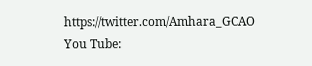https://twitter.com/Amhara_GCAO
You Tube: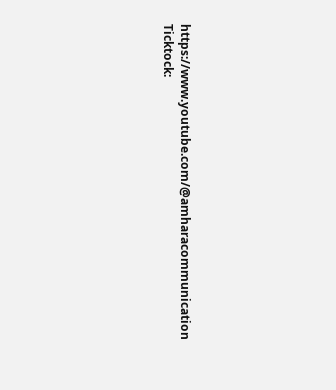https://www.youtube.com/@amharacommunication
Ticktock: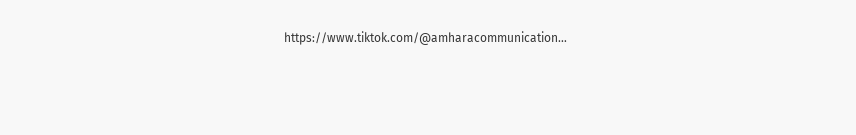https://www.tiktok.com/@amharacommunication…